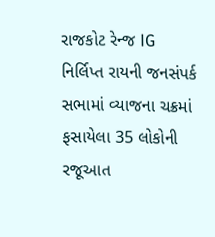રાજકોટ રેન્જ IG નિર્લિપ્ત રાયની જનસંપર્ક સભામાં વ્યાજના ચક્રમાં ફસાયેલા 35 લોકોની રજૂઆત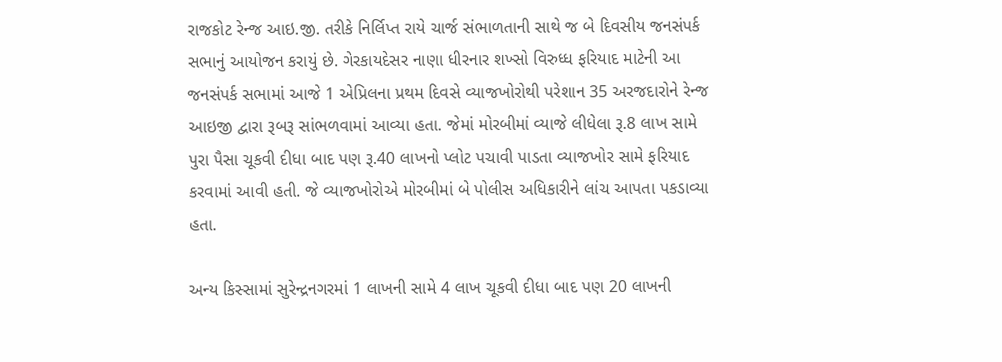રાજકોટ રેન્જ આઇ.જી. તરીકે નિર્લિપ્ત રાયે ચાર્જ સંભાળતાની સાથે જ બે દિવસીય જનસંપર્ક સભાનું આયોજન કરાયું છે. ગેરકાયદેસર નાણા ધીરનાર શખ્સો વિરુધ્ધ ફરિયાદ માટેની આ જનસંપર્ક સભામાં આજે 1 એપ્રિલના પ્રથમ દિવસે વ્યાજખોરોથી પરેશાન 35 અરજદારોને રેન્જ આઇજી દ્વારા રૂબરૂ સાંભળવામાં આવ્યા હતા. જેમાં મોરબીમાં વ્યાજે લીધેલા રૂ.8 લાખ સામે પુરા પૈસા ચૂકવી દીધા બાદ પણ રૂ.40 લાખનો પ્લોટ પચાવી પાડતા વ્યાજખોર સામે ફરિયાદ કરવામાં આવી હતી. જે વ્યાજખોરોએ મોરબીમાં બે પોલીસ અધિકારીને લાંચ આપતા પકડાવ્યા હતા.

અન્ય કિસ્સામાં સુરેન્દ્રનગરમાં 1 લાખની સામે 4 લાખ ચૂકવી દીધા બાદ પણ 20 લાખની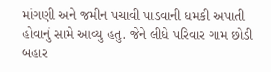માંગણી અને જમીન પચાવી પાડવાની ધમકી અપાતી હોવાનું સામે આવ્યુ હતુ. જેને લીધે પરિવાર ગામ છોડી બહાર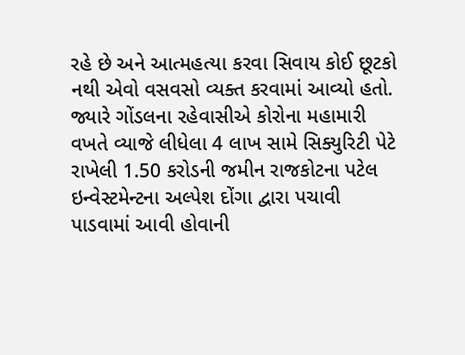રહે છે અને આત્મહત્યા કરવા સિવાય કોઈ છૂટકો નથી એવો વસવસો વ્યક્ત કરવામાં આવ્યો હતો. જ્યારે ગોંડલના રહેવાસીએ કોરોના મહામારી વખતે વ્યાજે લીધેલા 4 લાખ સામે સિક્યુરિટી પેટે રાખેલી 1.50 કરોડની જમીન રાજકોટના પટેલ ઇન્વેસ્ટમેન્ટના અલ્પેશ દોંગા દ્વારા પચાવી પાડવામાં આવી હોવાની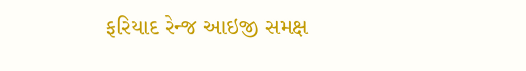ફરિયાદ રેન્જ આઇજી સમક્ષ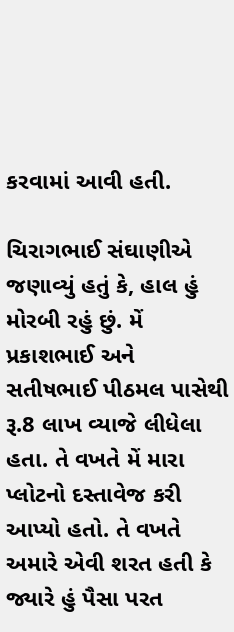કરવામાં આવી હતી.

ચિરાગભાઈ સંઘાણીએ જણાવ્યું હતું કે, હાલ હું મોરબી રહું છું. મેં પ્રકાશભાઈ અને સતીષભાઈ પીઠમલ પાસેથી રૂ.8 લાખ વ્યાજે લીધેલા હતા. તે વખતે મેં મારા પ્લોટનો દસ્તાવેજ કરી આપ્યો હતો. તે વખતે અમારે એવી શરત હતી કે જ્યારે હું પૈસા પરત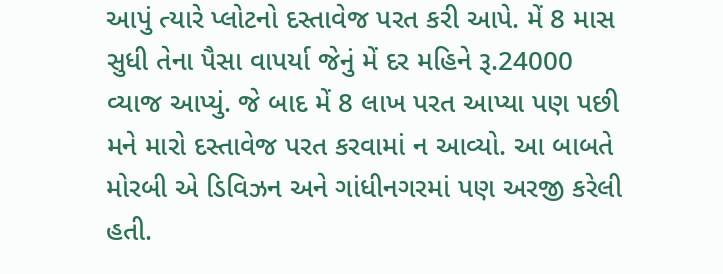આપું ત્યારે પ્લોટનો દસ્તાવેજ પરત કરી આપે. મેં 8 માસ સુધી તેના પૈસા વાપર્યા જેનું મેં દર મહિને રૂ.24000 વ્યાજ આપ્યું. જે બાદ મેં 8 લાખ પરત આપ્યા પણ પછી મને મારો દસ્તાવેજ પરત કરવામાં ન આવ્યો. આ બાબતે મોરબી એ ડિવિઝન અને ગાંધીનગરમાં પણ અરજી કરેલી હતી.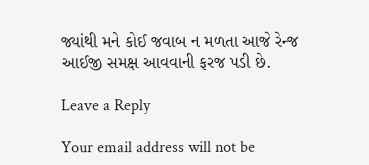જ્યાંથી મને કોઈ જવાબ ન મળતા આજે રેન્જ આઈજી સમક્ષ આવવાની ફરજ પડી છે.

Leave a Reply

Your email address will not be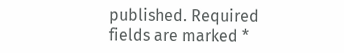published. Required fields are marked *